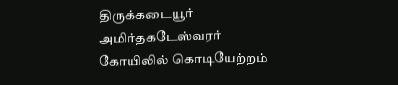திருக்கடையூர் அமிர்தகடேஸ்வரர் கோயிலில் கொடியேற்றம்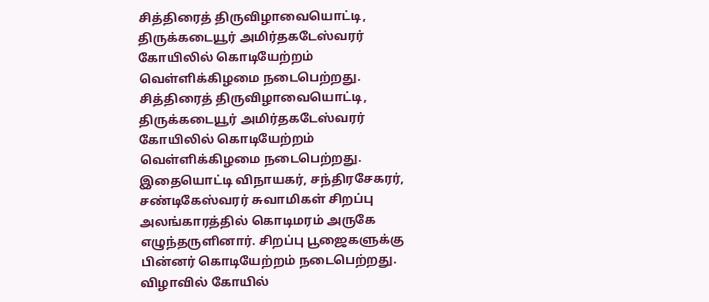சித்திரைத் திருவிழாவையொட்டி, திருக்கடையூர் அமிர்தகடேஸ்வரர் கோயிலில் கொடியேற்றம் வெள்ளிக்கிழமை நடைபெற்றது.
சித்திரைத் திருவிழாவையொட்டி, திருக்கடையூர் அமிர்தகடேஸ்வரர் கோயிலில் கொடியேற்றம் வெள்ளிக்கிழமை நடைபெற்றது.
இதையொட்டி விநாயகர், சந்திரசேகரர், சண்டிகேஸ்வரர் சுவாமிகள் சிறப்பு அலங்காரத்தில் கொடிமரம் அருகே எழுந்தருளினார். சிறப்பு பூஜைகளுக்கு பின்னர் கொடியேற்றம் நடைபெற்றது. விழாவில் கோயில்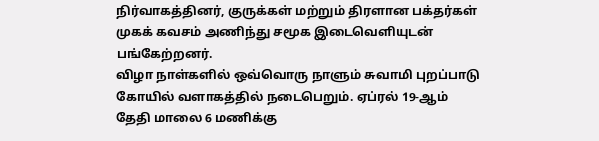நிர்வாகத்தினர், குருக்கள் மற்றும் திரளான பக்தர்கள் முகக் கவசம் அணிந்து சமூக இடைவெளியுடன் பங்கேற்றனர்.
விழா நாள்களில் ஒவ்வொரு நாளும் சுவாமி புறப்பாடு கோயில் வளாகத்தில் நடைபெறும். ஏப்ரல் 19-ஆம் தேதி மாலை 6 மணிக்கு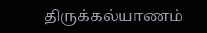திருக்கல்யாணம்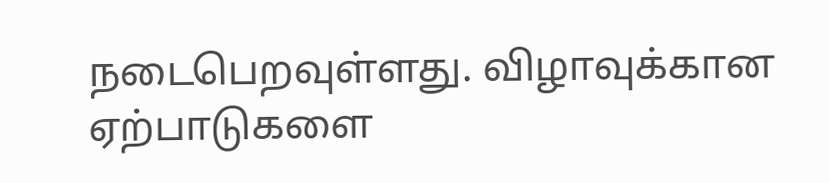நடைபெறவுள்ளது. விழாவுக்கான ஏற்பாடுகளை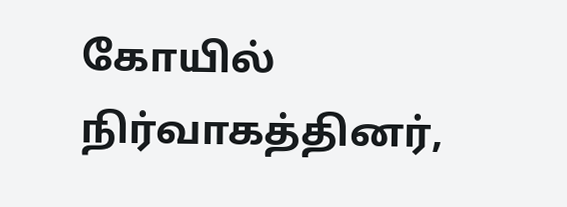கோயில் நிர்வாகத்தினர்,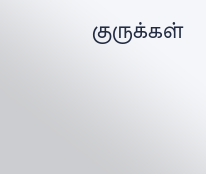குருக்கள்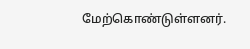மேற்கொண்டுள்ளனர்.